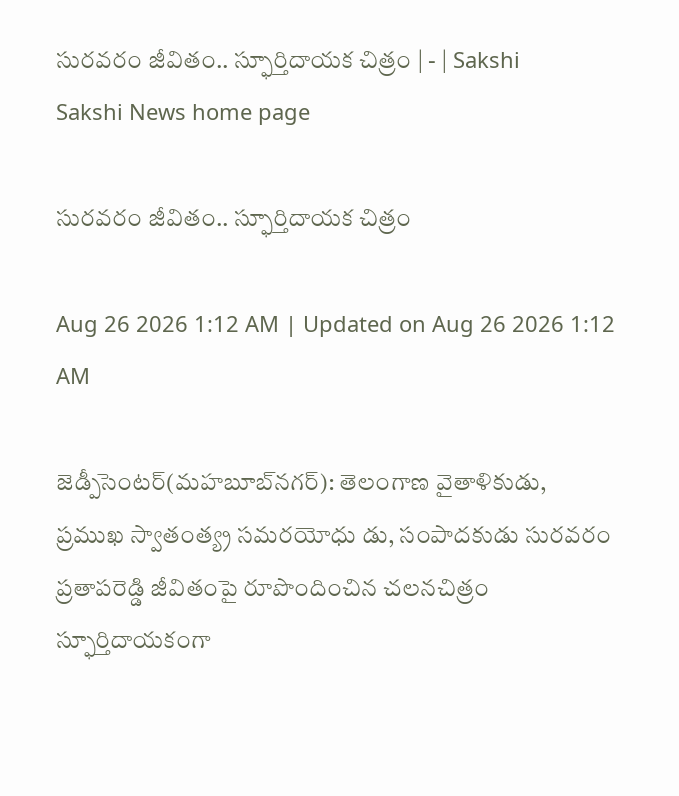సురవరం జీవితం.. స్ఫూర్తిదాయక చిత్రం | - | Sakshi
Sakshi News home page

సురవరం జీవితం.. స్ఫూర్తిదాయక చిత్రం

Aug 26 2026 1:12 AM | Updated on Aug 26 2026 1:12 AM

జెడ్పీసెంటర్‌(మహబూబ్‌నగర్‌): తెలంగాణ వైతాళికుడు, ప్రముఖ స్వాతంత్య్ర సమరయోధు డు, సంపాదకుడు సురవరం ప్రతాపరెడ్డి జీవితంపై రూపొందించిన చలనచిత్రం స్ఫూర్తిదాయకంగా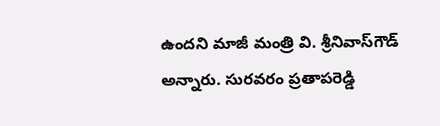ఉందని మాజీ మంత్రి వి. శ్రీనివాస్‌గౌడ్‌ అన్నారు. సురవరం ప్రతాపరెడ్డి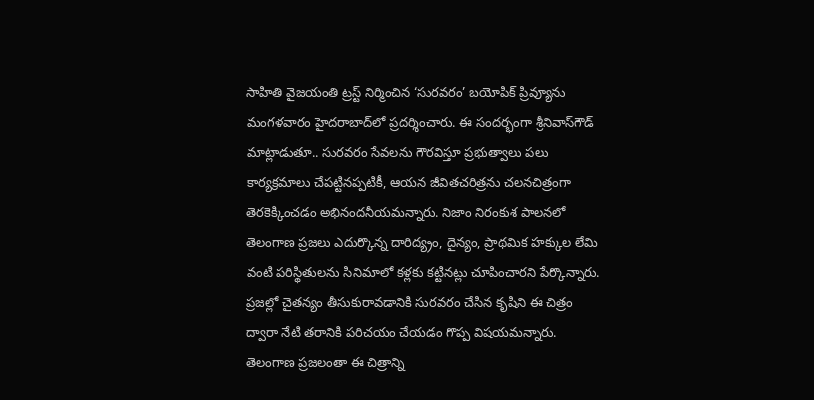సాహితి వైజయంతి ట్రస్ట్‌ నిర్మించిన ‘సురవరం’ బయోపిక్‌ ప్రివ్యూను మంగళవారం హైదరాబాద్‌లో ప్రదర్శించారు. ఈ సందర్భంగా శ్రీనివాస్‌గౌడ్‌ మాట్లాడుతూ.. సురవరం సేవలను గౌరవిస్తూ ప్రభుత్వాలు పలు కార్యక్రమాలు చేపట్టినప్పటికీ, ఆయన జీవితచరిత్రను చలనచిత్రంగా తెరకెక్కించడం అభినందనీయమన్నారు. నిజాం నిరంకుశ పాలనలో తెలంగాణ ప్రజలు ఎదుర్కొన్న దారిద్య్రం, దైన్యం, ప్రాథమిక హక్కుల లేమి వంటి పరిస్థితులను సినిమాలో కళ్లకు కట్టినట్లు చూపించారని పేర్కొన్నారు. ప్రజల్లో చైతన్యం తీసుకురావడానికి సురవరం చేసిన కృషిని ఈ చిత్రం ద్వారా నేటి తరానికి పరిచయం చేయడం గొప్ప విషయమన్నారు. తెలంగాణ ప్రజలంతా ఈ చిత్రాన్ని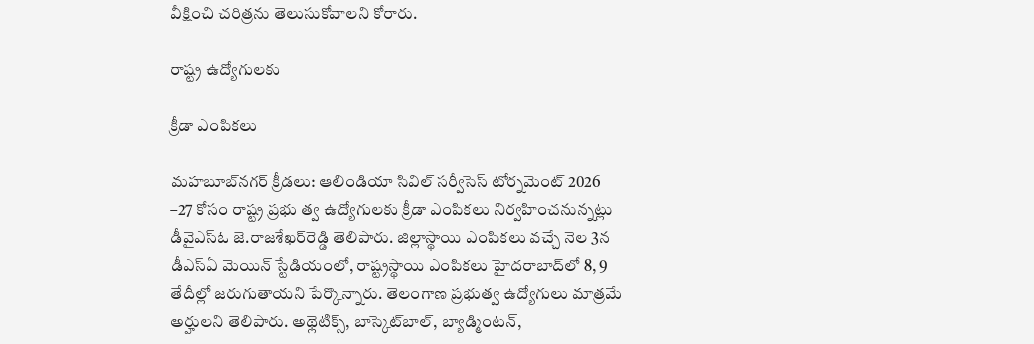వీక్షించి చరిత్రను తెలుసుకోవాలని కోరారు.

రాష్ట్ర ఉద్యోగులకు

క్రీడా ఎంపికలు

మహబూబ్‌నగర్‌ క్రీడలు: ఆలిండియా సివిల్‌ సర్వీసెస్‌ టోర్నమెంట్‌ 2026 –27 కోసం రాష్ట్ర ప్రభు త్వ ఉద్యోగులకు క్రీడా ఎంపికలు నిర్వహించనున్నట్లు డీవైఎస్‌ఓ జె.రాజశేఖర్‌రెడ్డి తెలిపారు. జిల్లాస్థాయి ఎంపికలు వచ్చే నెల 3న డీఎస్‌ఏ మెయిన్‌ స్టేడియంలో, రాష్ట్రస్థాయి ఎంపికలు హైదరాబాద్‌లో 8, 9 తేదీల్లో జరుగుతాయని పేర్కొన్నారు. తెలంగాణ ప్రభుత్వ ఉద్యోగులు మాత్రమే అర్హులని తెలిపారు. అథ్లెటిక్స్‌, బాస్కెట్‌బాల్‌, బ్యాడ్మింటన్‌,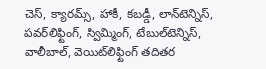చెస్‌, క్యారమ్స్‌, హాకీ, కబడ్డీ, లాన్‌టెన్నిస్‌, పవర్‌లిఫ్టింగ్‌, స్విమ్మింగ్‌, టేబుల్‌టెన్నిస్‌, వాలీబాల్‌, వెయిట్‌లిఫ్టింగ్‌ తదితర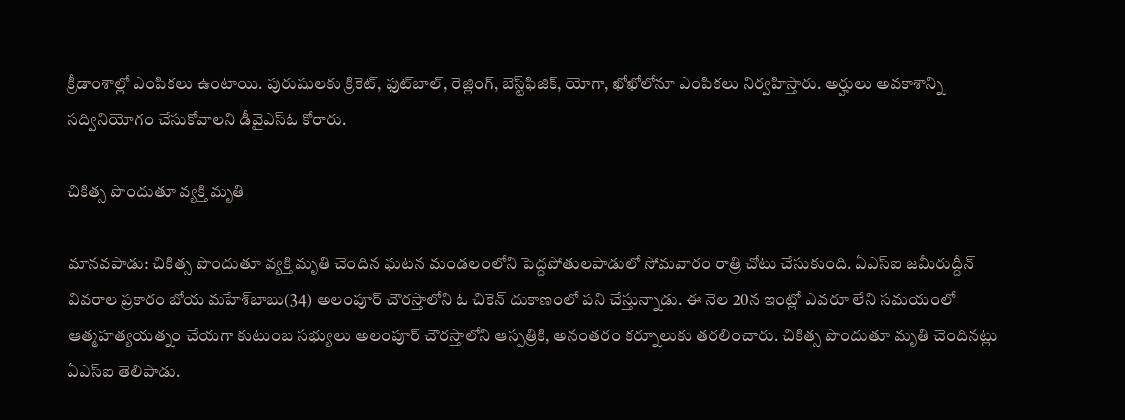క్రీడాంశాల్లో ఎంపికలు ఉంటాయి. పురుషులకు క్రికెట్‌, ఫుట్‌బాల్‌, రెజ్లింగ్‌, బెస్ట్‌ఫిజిక్‌, యోగా, ఖోఖోలోనూ ఎంపికలు నిర్వహిస్తారు. అర్హులు అవకాశాన్ని సద్వినియోగం చేసుకోవాలని డీవైఎస్‌ఓ కోరారు.

చికిత్స పొందుతూ వ్యక్తి మృతి

మానవపాడు: చికిత్స పొందుతూ వ్యక్తి మృతి చెందిన ఘటన మండలంలోని పెద్దపోతులపాడులో సోమవారం రాత్రి చోటు చేసుకుంది. ఏఎస్‌ఐ జమీరుద్దీన్‌ వివరాల ప్రకారం బోయ మహేశ్‌బాబు(34) అలంపూర్‌ చౌరస్తాలోని ఓ చికెన్‌ దుకాణంలో పని చేస్తున్నాడు. ఈ నెల 20న ఇంట్లో ఎవరూ లేని సమయంలో ఆత్మహత్యయత్నం చేయగా కుటుంబ సభ్యులు అలంపూర్‌ చౌరస్తాలోని ఆస్పత్రికి, అనంతరం కర్నూలుకు తరలించారు. చికిత్స పొందుతూ మృతి చెందినట్లు ఏఎస్‌ఐ తెలిపాడు.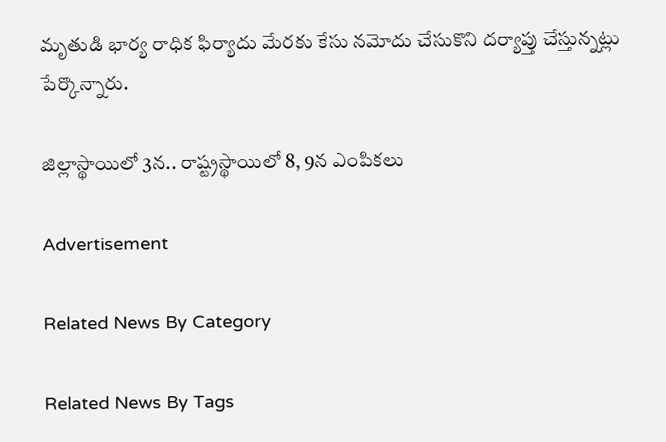మృతుడి భార్య రాధిక ఫిర్యాదు మేరకు కేసు నమోదు చేసుకొని దర్యాప్తు చేస్తున్నట్లు పేర్కొన్నారు.

జిల్లాస్థాయిలో 3న.. రాష్ట్రస్థాయిలో 8, 9న ఎంపికలు

Advertisement

Related News By Category

Related News By Tags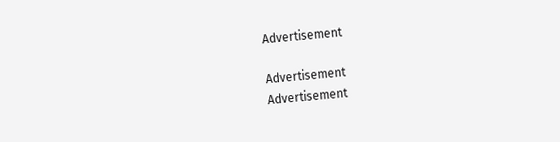Advertisement

Advertisement
Advertisement